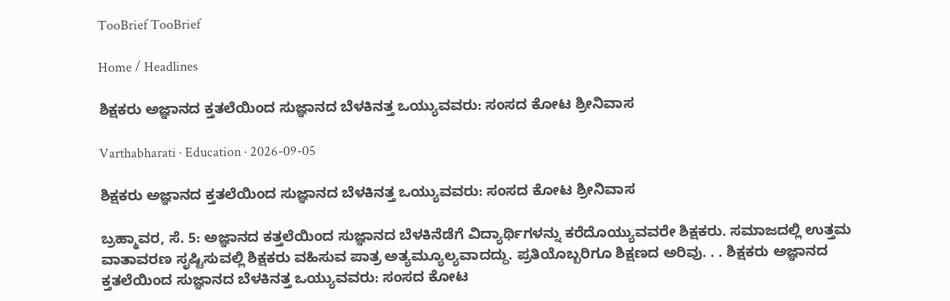TooBrief TooBrief

Home / Headlines

ಶಿಕ್ಷಕರು ಅಜ್ಞಾನದ ಕ್ತತಲೆಯಿಂದ ಸುಜ್ಞಾನದ ಬೆಳಕಿನತ್ತ ಒಯ್ಯುವವರು: ಸಂಸದ ಕೋಟ ಶ್ರೀನಿವಾಸ

Varthabharati · Education · 2026-09-05

ಶಿಕ್ಷಕರು ಅಜ್ಞಾನದ ಕ್ತತಲೆಯಿಂದ ಸುಜ್ಞಾನದ ಬೆಳಕಿನತ್ತ ಒಯ್ಯುವವರು: ಸಂಸದ ಕೋಟ ಶ್ರೀನಿವಾಸ

ಬ್ರಹ್ಮಾವರ, ಸೆ. 5: ಅಜ್ಞಾನದ ಕತ್ತಲೆಯಿಂದ ಸುಜ್ಞಾನದ ಬೆಳಕಿನೆಡೆಗೆ ವಿದ್ಯಾರ್ಥಿಗಳನ್ನು ಕರೆದೊಯ್ಯುವವರೇ ಶಿಕ್ಷಕರು. ಸಮಾಜದಲ್ಲಿ ಉತ್ತಮ ವಾತಾವರಣ ಸೃಷ್ಟಿಸುವಲ್ಲಿ ಶಿಕ್ಷಕರು ವಹಿಸುವ ಪಾತ್ರ ಅತ್ಯಮ್ಯೂಲ್ಯವಾದದ್ದು. ಪ್ರತಿಯೊಬ್ಬರಿಗೂ ಶಿಕ್ಷಣದ ಅರಿವು. . . ಶಿಕ್ಷಕರು ಅಜ್ಞಾನದ ಕ್ತತಲೆಯಿಂದ ಸುಜ್ಞಾನದ ಬೆಳಕಿನತ್ತ ಒಯ್ಯುವವರು: ಸಂಸದ ಕೋಟ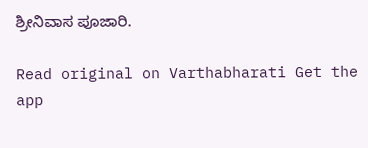ಶ್ರೀನಿವಾಸ ಪೂಜಾರಿ.

Read original on Varthabharati Get the app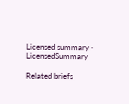Licensed summary · LicensedSummary

Related briefs